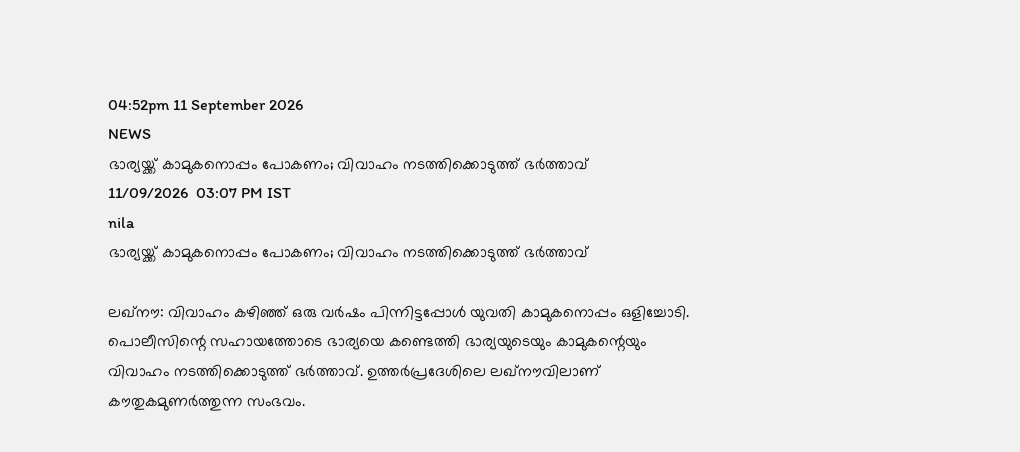04:52pm 11 September 2026
NEWS
ഭാര്യയ്ക്ക് കാമുകനൊപ്പം പോകണം; വിവാഹം നടത്തിക്കൊടുത്ത് ഭർത്താവ്
11/09/2026  03:07 PM IST
nila
ഭാര്യയ്ക്ക് കാമുകനൊപ്പം പോകണം; വിവാഹം നടത്തിക്കൊടുത്ത് ഭർത്താവ്

ലഖ്‌നൗ: വിവാഹം കഴിഞ്ഞ് ഒരു വർഷം പിന്നിട്ടപ്പോൾ യുവതി കാമുകനൊപ്പം ഒളിച്ചോടി. പൊലീസിന്റെ സഹായത്തോടെ ഭാര്യയെ കണ്ടെത്തി ഭാര്യയുടെയും കാമുകന്റെയും വിവാഹം നടത്തിക്കൊടുത്ത് ഭർത്താവ്. ഉത്തർപ്രദേശിലെ ലഖ്‌നൗവിലാണ് കൗതുകമുണർത്തുന്ന സംഭവം.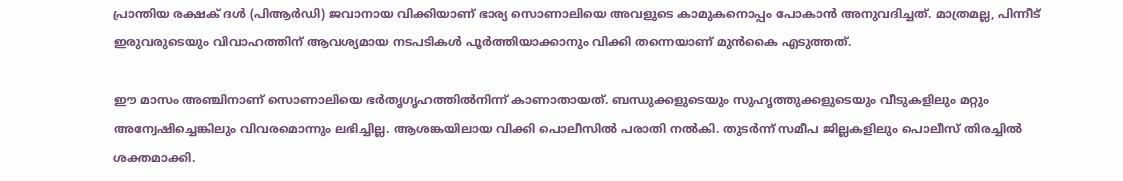പ്രാന്തിയ രക്ഷക് ദൾ (പിആർഡി) ജവാനായ വിക്കിയാണ് ഭാര്യ സൊണാലിയെ അവളുടെ കാമുകനൊപ്പം പോകാൻ അനുവദിച്ചത്. മാത്രമല്ല, പിന്നീട് ഇരുവരുടെയും വിവാഹത്തിന് ആവശ്യമായ നടപടികൾ പൂർത്തിയാക്കാനും വിക്കി തന്നെയാണ് മുൻകൈ എടുത്തത്.

ഈ മാസം അഞ്ചിനാണ് സൊണാലിയെ ഭർതൃഗൃഹത്തിൽനിന്ന് കാണാതായത്. ബന്ധുക്കളുടെയും സുഹൃത്തുക്കളുടെയും വീടുകളിലും മറ്റും അന്വേഷിച്ചെങ്കിലും വിവരമൊന്നും ലഭിച്ചില്ല. ആശങ്കയിലായ വിക്കി പൊലീസിൽ പരാതി നൽകി. തുടർന്ന് സമീപ ജില്ലകളിലും പൊലീസ് തിരച്ചിൽ ശക്തമാക്കി.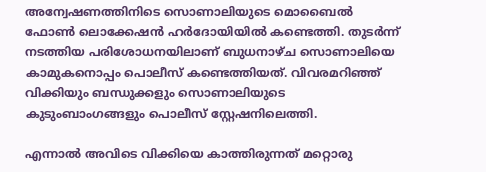അന്വേഷണത്തിനിടെ സൊണാലിയുടെ മൊബൈൽ ഫോൺ ലൊക്കേഷൻ ഹർദോയിയിൽ കണ്ടെത്തി. തുടർന്ന് നടത്തിയ പരിശോധനയിലാണ് ബുധനാഴ്ച സൊണാലിയെ കാമുകനൊപ്പം പൊലീസ് കണ്ടെത്തിയത്. വിവരമറിഞ്ഞ് വിക്കിയും ബന്ധുക്കളും സൊണാലിയുടെ കുടുംബാംഗങ്ങളും പൊലീസ് സ്റ്റേഷനിലെത്തി.

എന്നാൽ അവിടെ വിക്കിയെ കാത്തിരുന്നത് മറ്റൊരു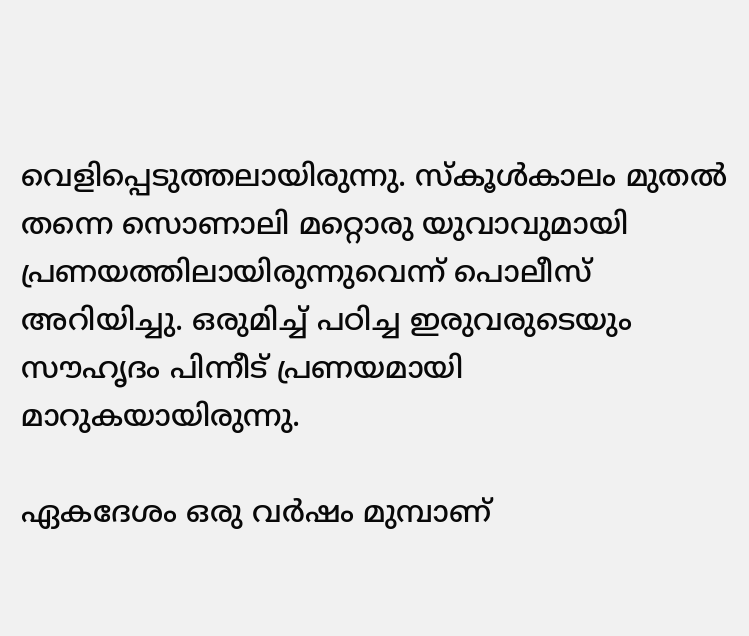വെളിപ്പെടുത്തലായിരുന്നു. സ്‌കൂൾകാലം മുതൽ തന്നെ സൊണാലി മറ്റൊരു യുവാവുമായി പ്രണയത്തിലായിരുന്നുവെന്ന് പൊലീസ് അറിയിച്ചു. ഒരുമിച്ച് പഠിച്ച ഇരുവരുടെയും സൗഹൃദം പിന്നീട് പ്രണയമായി മാറുകയായിരുന്നു.

ഏകദേശം ഒരു വർഷം മുമ്പാണ്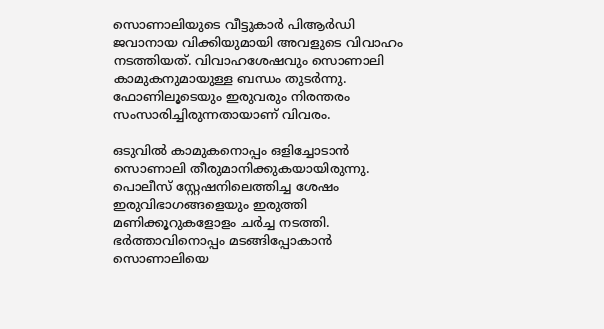സൊണാലിയുടെ വീട്ടുകാർ പിആർഡി ജവാനായ വിക്കിയുമായി അവളുടെ വിവാഹം നടത്തിയത്. വിവാഹശേഷവും സൊണാലി കാമുകനുമായുള്ള ബന്ധം തുടർന്നു. ഫോണിലൂടെയും ഇരുവരും നിരന്തരം സംസാരിച്ചിരുന്നതായാണ് വിവരം.

ഒടുവിൽ കാമുകനൊപ്പം ഒളിച്ചോടാൻ സൊണാലി തീരുമാനിക്കുകയായിരുന്നു. പൊലീസ് സ്റ്റേഷനിലെത്തിച്ച ശേഷം ഇരുവിഭാഗങ്ങളെയും ഇരുത്തി മണിക്കൂറുകളോളം ചർച്ച നടത്തി. ഭർത്താവിനൊപ്പം മടങ്ങിപ്പോകാൻ സൊണാലിയെ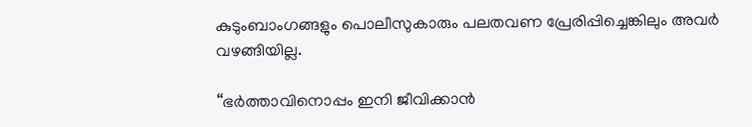കുടുംബാംഗങ്ങളും പൊലീസുകാരും പലതവണ പ്രേരിപ്പിച്ചെങ്കിലും അവർ വഴങ്ങിയില്ല.

“ഭർത്താവിനൊപ്പം ഇനി ജീവിക്കാൻ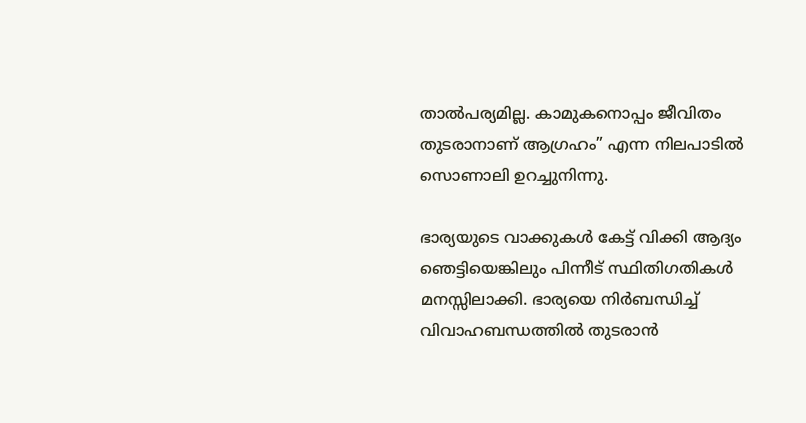താൽപര്യമില്ല. കാമുകനൊപ്പം ജീവിതം തുടരാനാണ് ആഗ്രഹം” എന്ന നിലപാടിൽ സൊണാലി ഉറച്ചുനിന്നു.

ഭാര്യയുടെ വാക്കുകൾ കേട്ട് വിക്കി ആദ്യം ഞെട്ടിയെങ്കിലും പിന്നീട് സ്ഥിതിഗതികൾ മനസ്സിലാക്കി. ഭാര്യയെ നിർബന്ധിച്ച് വിവാഹബന്ധത്തിൽ തുടരാൻ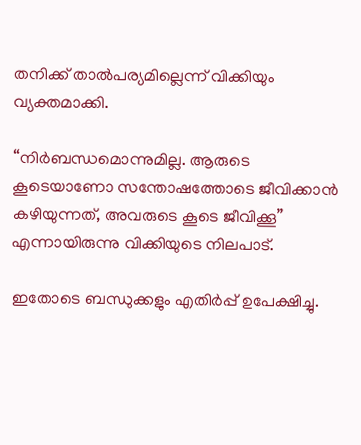തനിക്ക് താൽപര്യമില്ലെന്ന് വിക്കിയും വ്യക്തമാക്കി.

“നിർബന്ധമൊന്നുമില്ല. ആരുടെ കൂടെയാണോ സന്തോഷത്തോടെ ജീവിക്കാൻ കഴിയുന്നത്, അവരുടെ കൂടെ ജീവിക്കൂ” എന്നായിരുന്നു വിക്കിയുടെ നിലപാട്.

ഇതോടെ ബന്ധുക്കളും എതിർപ്പ് ഉപേക്ഷിച്ചു.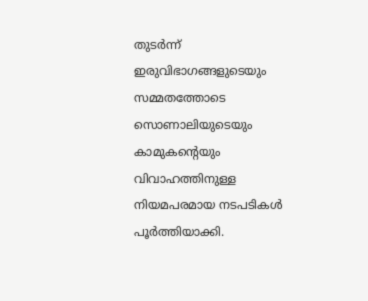തുടർന്ന് ഇരുവിഭാഗങ്ങളുടെയും സമ്മതത്തോടെ സൊണാലിയുടെയും കാമുകന്റെയും വിവാഹത്തിനുള്ള നിയമപരമായ നടപടികൾ പൂർത്തിയാക്കി.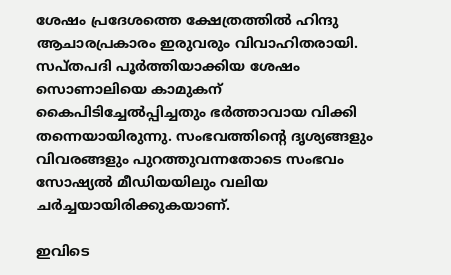ശേഷം പ്രദേശത്തെ ക്ഷേത്രത്തിൽ ഹിന്ദു ആചാരപ്രകാരം ഇരുവരും വിവാഹിതരായി. സപ്തപദി പൂർത്തിയാക്കിയ ശേഷം സൊണാലിയെ കാമുകന് കൈപിടിച്ചേൽപ്പിച്ചതും ഭർത്താവായ വിക്കി തന്നെയായിരുന്നു. സംഭവത്തിന്റെ ദൃശ്യങ്ങളും വിവരങ്ങളും പുറത്തുവന്നതോടെ സംഭവം സോഷ്യൽ മീഡിയയിലും വലിയ ചർച്ചയായിരിക്കുകയാണ്.

ഇവിടെ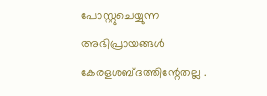പോസ്റ്റുചെയ്യുന്ന അഭിപ്രായങ്ങള്‍ കേരളശബ്‌ദത്തിന്റേതല്ല .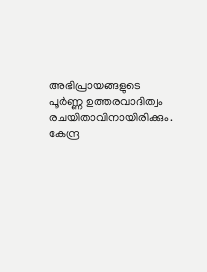അഭിപ്രായങ്ങളുടെ പൂര്‍ണ്ണ ഉത്തരവാദിത്വം രചയിതാവിനായിരിക്കും. കേന്ദ്ര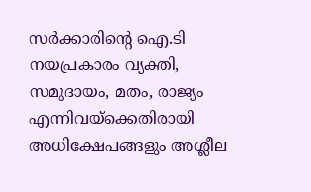സർക്കാരിന്റെ ഐ.ടി നയപ്രകാരം വ്യക്തി, സമുദായം, മതം, രാജ്യം എന്നിവയ്ക്കെതിരായി അധിക്ഷേപങ്ങളും അശ്ലീല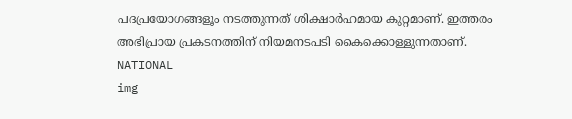പദപ്രയോഗങ്ങളൂം നടത്തുന്നത് ശിക്ഷാര്‍ഹമായ കുറ്റമാണ്. ഇത്തരം അഭിപ്രായ പ്രകടനത്തിന് നിയമനടപടി കൈക്കൊള്ളുന്നതാണ്.
NATIONAL
img